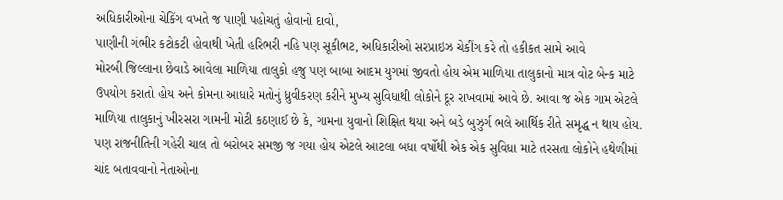અધિકારીઓના ચેકિંગ વખતે જ પાણી પહોચતું હોવાનો દાવો,
પાણીની ગંભીર કટોકટી હોવાથી ખેતી હરિભરી નહિ પણ સૂકીભટ, અધિકારીઓ સરપ્રાઇઝ ચેકીંગ કરે તો હકીકત સામે આવે
મોરબી જિલ્લાના છેવાડે આવેલા માળિયા તાલુકો હજુ પણ બાબા આદમ યુગમાં જીવતો હોય એમ માળિયા તાલુકાનો માત્ર વોટ બેન્ક માટે ઉપયોગ કરાતો હોય અને કોમના આધારે મતોનું ધ્રુવીકરણ કરીને મુખ્ય સુવિધાથી લોકોને દૂર રાખવામાં આવે છે. આવા જ એક ગામ એટલે માળિયા તાલુકાનું ખીરસરા ગામની મોટી કઠણાઈ છે કે, ગામના યુવાનો શિક્ષિત થયા અને બડે બુઝુર્ગ ભલે આર્થિક રીતે સમૃદ્ધ ન થાય હોય. પણ રાજનીતિની ગહેરી ચાલ તો બરોબર સમજી જ ગયા હોય એટલે આટલા બધા વર્ષોથી એક એક સુવિધા માટે તરસતા લોકોને હથેળીમાં ચાંદ બતાવવાનો નેતાઓના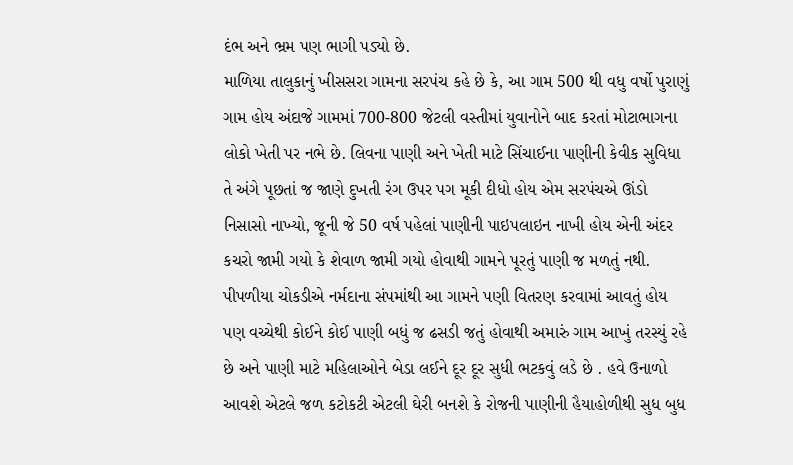દંભ અને ભ્રમ પણ ભાગી પડ્યો છે.
માળિયા તાલુકાનું ખીસસરા ગામના સરપંચ કહે છે કે, આ ગામ 500 થી વધુ વર્ષો પુરાણું ગામ હોય અંદાજે ગામમાં 700-800 જેટલી વસ્તીમાં યુવાનોને બાદ કરતાં મોટાભાગના લોકો ખેતી પર નભે છે. લિવના પાણી અને ખેતી માટે સિંચાઈના પાણીની કેવીક સુવિધા તે અંગે પૂછતાં જ જાણે દુખતી રંગ ઉપર પગ મૂકી દીધો હોય એમ સરપંચએ ઊંડો નિસાસો નાખ્યો, જૂની જે 50 વર્ષ પહેલાં પાણીની પાઇપલાઇન નાખી હોય એની અંદર કચરો જામી ગયો કે શેવાળ જામી ગયો હોવાથી ગામને પૂરતું પાણી જ મળતું નથી. પીપળીયા ચોકડીએ નર્મદાના સંપમાંથી આ ગામને પણી વિતરણ કરવામાં આવતું હોય પણ વચ્ચેથી કોઈને કોઈ પાણી બધું જ ઢસડી જતું હોવાથી અમારું ગામ આખું તરસ્યું રહે છે અને પાણી માટે મહિલાઓને બેડા લઈને દૂર દૂર સુધી ભટકવું લડે છે . હવે ઉનાળો આવશે એટલે જળ કટોકટી એટલી ઘેરી બનશે કે રોજની પાણીની હૈયાહોળીથી સુધ બુધ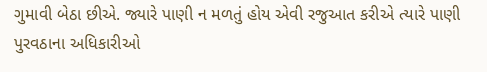ગુમાવી બેઠા છીએ. જ્યારે પાણી ન મળતું હોય એવી રજુઆત કરીએ ત્યારે પાણી પુરવઠાના અધિકારીઓ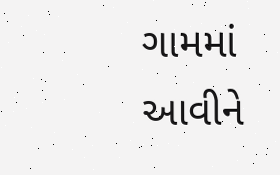ગામમાં આવીને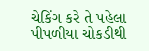ચેકિંગ કરે તે પહેલા પીપળીયા ચોકડીથી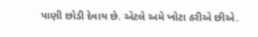પાણી છોડી દેવાય છે. એટલે અમે ખોટા ઠરીએ છીએ.